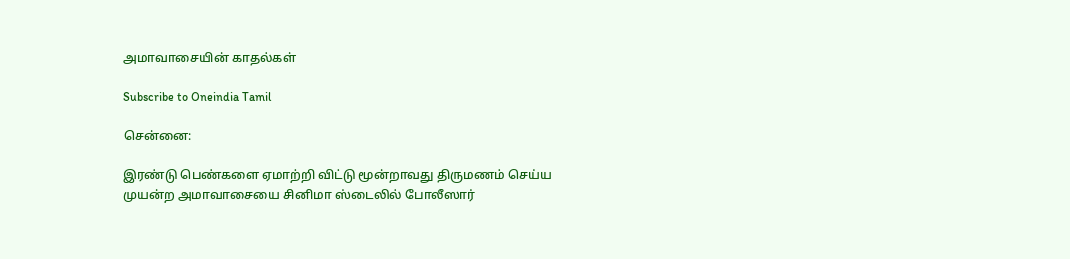அமாவாசையின் காதல்கள்

Subscribe to Oneindia Tamil

சென்னை:

இரண்டு பெண்களை ஏமாற்றி விட்டு மூன்றாவது திருமணம் செய்ய முயன்ற அமாவாசையை சினிமா ஸ்டைலில் போலீஸார்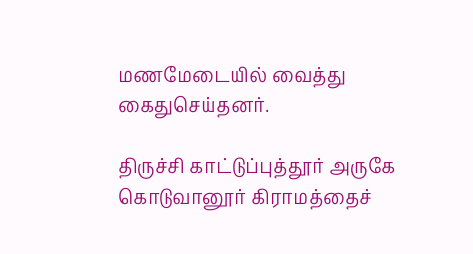மணமேடையில் வைத்து கைதுசெய்தனர்.

திருச்சி காட்டுப்புத்தூர் அருகே கொடுவானூர் கிராமத்தைச்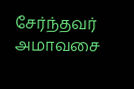சேர்ந்தவர் அமாவசை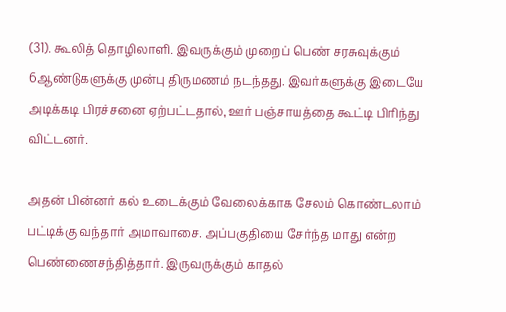(31). கூலித் தொழிலாளி. இவருக்கும் முறைப் பெண் சரசுவுக்கும் 6ஆண்டுகளுக்கு முன்பு திருமணம் நடந்தது. இவர்களுக்கு இடையே அடிக்கடி பிரச்சனை ஏற்பட்டதால், ஊர் பஞ்சாயத்தை கூட்டி பிரிந்து விட்டனர்.

அதன் பின்னர் கல் உடைக்கும் வேலைக்காக சேலம் கொண்டலாம் பட்டிக்கு வந்தார் அமாவாசை. அப்பகுதியை சேர்ந்த மாது என்ற பெண்ணைசந்தித்தார். இருவருக்கும் காதல்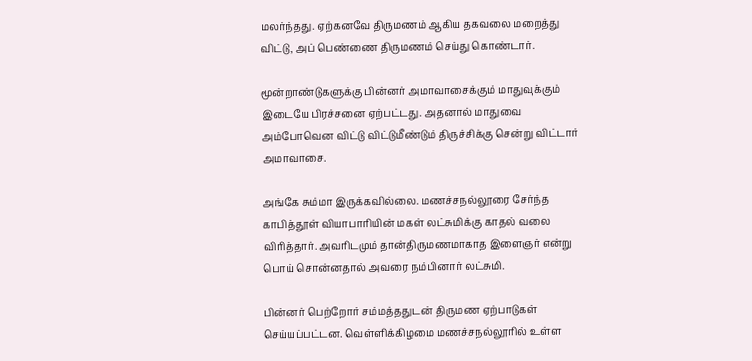மலர்ந்தது. ஏற்கனவே திருமணம் ஆகிய தகவலை மறைத்து விட்டு, அப் பெண்ணை திருமணம் செய்து கொண்டார்.

மூன்றாண்டுகளுக்கு பின்னர் அமாவாசைக்கும் மாதுவுக்கும் இடையே பிரச்சனை ஏற்பட்டது. அதனால் மாதுவை அம்போவென விட்டு விட்டுமீண்டும் திருச்சிக்கு சென்று விட்டார் அமாவாசை.

அங்கே சும்மா இருக்கவில்லை. மணச்சநல்லூரை சேர்ந்த காபித்தூள் வியாபாரியின் மகள் லட்சுமிக்கு காதல் வலை விரித்தார். அவரிடமும் தான்திருமணமாகாத இளைஞர் என்று பொய் சொன்னதால் அவரை நம்பினார் லட்சுமி.

பின்னர் பெற்றோர் சம்மத்ததுடன் திருமண ஏற்பாடுகள் செய்யப்பட்டன. வெள்ளிக்கிழமை மணச்சநல்லூரில் உள்ள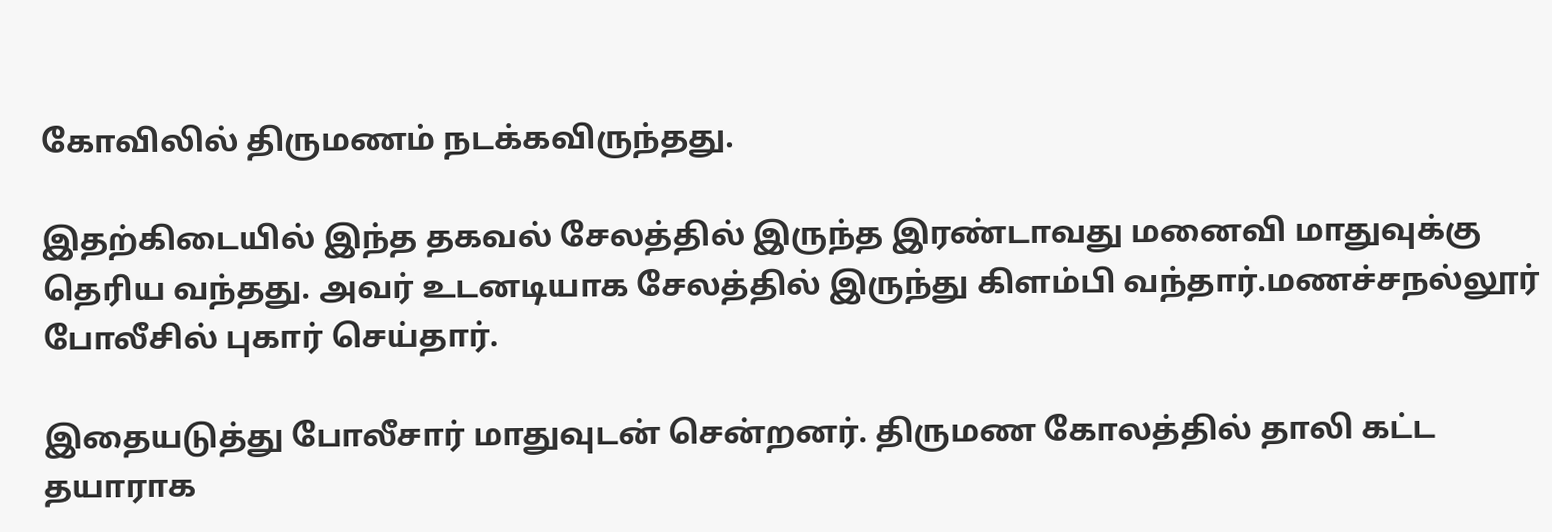கோவிலில் திருமணம் நடக்கவிருந்தது.

இதற்கிடையில் இந்த தகவல் சேலத்தில் இருந்த இரண்டாவது மனைவி மாதுவுக்கு தெரிய வந்தது. அவர் உடனடியாக சேலத்தில் இருந்து கிளம்பி வந்தார்.மணச்சநல்லூர் போலீசில் புகார் செய்தார்.

இதையடுத்து போலீசார் மாதுவுடன் சென்றனர். திருமண கோலத்தில் தாலி கட்ட தயாராக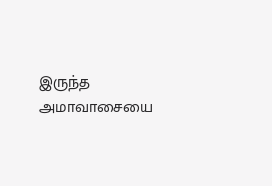இருந்த அமாவாசையை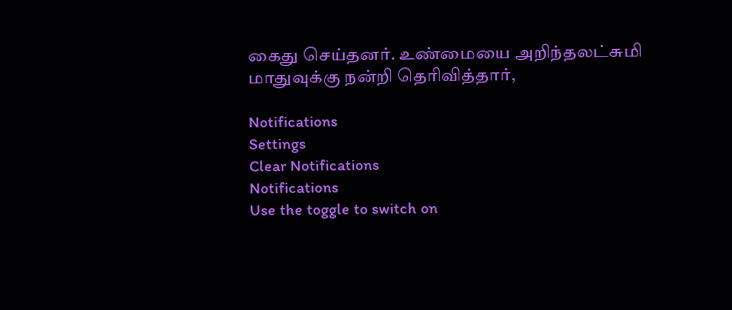கைது செய்தனர். உண்மையை அறிந்தலட்சுமி மாதுவுக்கு நன்றி தெரிவித்தார்,

Notifications
Settings
Clear Notifications
Notifications
Use the toggle to switch on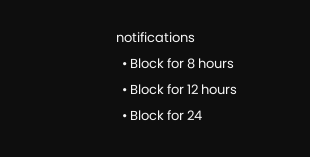notifications
  • Block for 8 hours
  • Block for 12 hours
  • Block for 24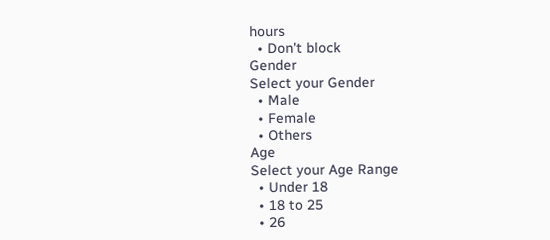hours
  • Don't block
Gender
Select your Gender
  • Male
  • Female
  • Others
Age
Select your Age Range
  • Under 18
  • 18 to 25
  • 26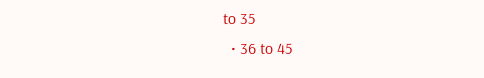to 35
  • 36 to 45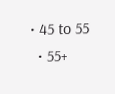• 45 to 55
  • 55+